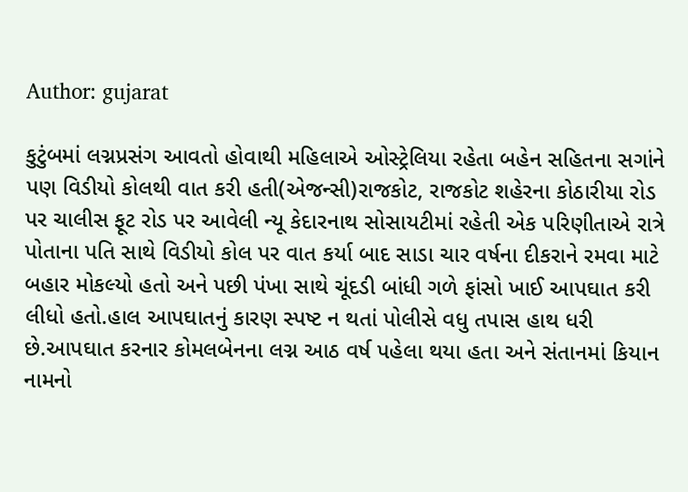Author: gujarat

કુટુંબમાં લગ્નપ્રસંગ આવતો હોવાથી મહિલાએ ઓસ્ટ્રેલિયા રહેતા બહેન સહિતના સગાંને પણ વિડીયો કોલથી વાત કરી હતી(એજન્સી)રાજકોટ, રાજકોટ શહેરના કોઠારીયા રોડ પર ચાલીસ ફૂટ રોડ પર આવેલી ન્યૂ કેદારનાથ સોસાયટીમાં રહેતી એક પરિણીતાએ રાત્રે પોતાના પતિ સાથે વિડીયો કોલ પર વાત કર્યા બાદ સાડા ચાર વર્ષના દીકરાને રમવા માટે બહાર મોકલ્યો હતો અને પછી પંખા સાથે ચૂંદડી બાંધી ગળે ફાંસો ખાઈ આપઘાત કરી લીધો હતો.હાલ આપઘાતનું કારણ સ્પષ્ટ ન થતાં પોલીસે વધુ તપાસ હાથ ધરી છે.આપઘાત કરનાર કોમલબેનના લગ્ન આઠ વર્ષ પહેલા થયા હતા અને સંતાનમાં કિયાન નામનો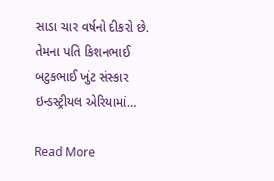સાડા ચાર વર્ષનો દીકરો છે. તેમના પતિ કિશનભાઈ બટુકભાઈ ખુંટ સંસ્કાર ઇન્ડસ્ટ્રીયલ એરિયામાં…

Read More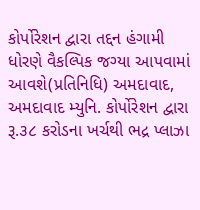કોર્પોરેશન દ્વારા તદ્દન હંગામી ધોરણે વૈકલ્પિક જગ્યા આપવામાં આવશે(પ્રતિનિધિ) અમદાવાદ, અમદાવાદ મ્યુનિ. કોર્પોરેશન દ્વારા રૂ.૩૮ કરોડના ખર્ચથી ભદ્ર પ્લાઝા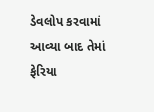ડેવલોપ કરવામાં આવ્યા બાદ તેમાં ફેરિયા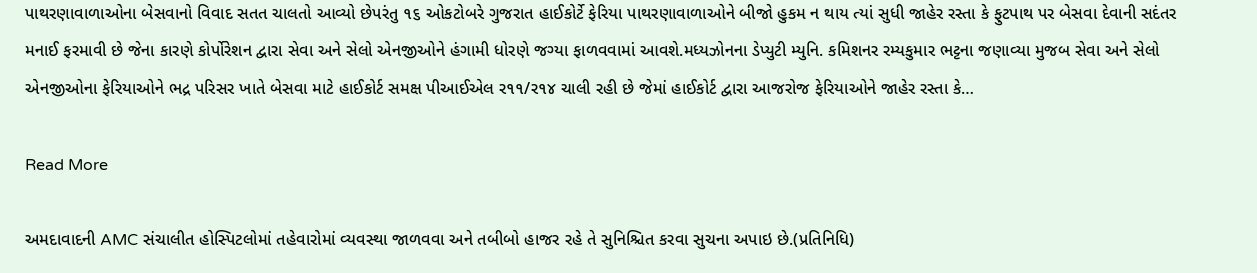પાથરણાવાળાઓના બેસવાનો વિવાદ સતત ચાલતો આવ્યો છેપરંતુ ૧૬ ઓકટોબરે ગુજરાત હાઈકોર્ટે ફેરિયા પાથરણાવાળાઓને બીજો હુકમ ન થાય ત્યાં સુધી જાહેર રસ્તા કે ફુટપાથ પર બેસવા દેવાની સદંતર મનાઈ ફરમાવી છે જેના કારણે કોર્પોરેશન દ્વારા સેવા અને સેલો એનજીઓને હંગામી ધોરણે જગ્યા ફાળવવામાં આવશે.મધ્યઝોનના ડેપ્યુટી મ્યુનિ. કમિશનર રમ્યકુમાર ભટ્ટના જણાવ્યા મુજબ સેવા અને સેલો એનજીઓના ફેરિયાઓને ભદ્ર પરિસર ખાતે બેસવા માટે હાઈકોર્ટ સમક્ષ પીઆઈએલ ર૧૧/ર૧૪ ચાલી રહી છે જેમાં હાઈકોર્ટ દ્વારા આજરોજ ફેરિયાઓને જાહેર રસ્તા કે…

Read More

અમદાવાદની AMC સંચાલીત હોસ્પિટલોમાં તહેવારોમાં વ્યવસ્થા જાળવવા અને તબીબો હાજર રહે તે સુનિશ્ચિત કરવા સુચના અપાઇ છે.(પ્રતિનિધિ)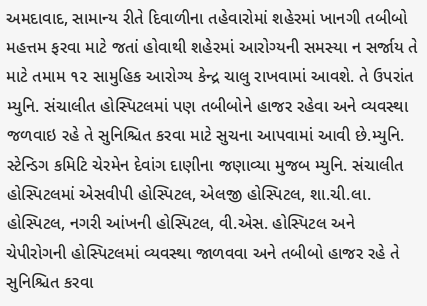અમદાવાદ, સામાન્ય રીતે દિવાળીના તહેવારોમાં શહેરમાં ખાનગી તબીબો મહત્તમ ફરવા માટે જતાં હોવાથી શહેરમાં આરોગ્યની સમસ્યા ન સર્જાય તે માટે તમામ ૧૨ સામુહિક આરોગ્ય કેન્દ્ર ચાલુ રાખવામાં આવશે. તે ઉપરાંત મ્યુનિ. સંચાલીત હોસ્પિટલમાં પણ તબીબોને હાજર રહેવા અને વ્યવસ્થા જળવાઇ રહે તે સુનિશ્ચિત કરવા માટે સુચના આપવામાં આવી છે.મ્યુનિ. સ્ટેન્ડિગ કમિટિ ચેરમેન દેવાંગ દાણીના જણાવ્યા મુજબ મ્યુનિ. સંચાલીત હોસ્પિટલમાં એસવીપી હોસ્પિટલ, એલજી હોસ્પિટલ, શા.ચી.લા. હોસ્પિટલ, નગરી આંખની હોસ્પિટલ, વી.એસ. હોસ્પિટલ અને ચેપીરોગની હોસ્પિટલમાં વ્યવસ્થા જાળવવા અને તબીબો હાજર રહે તે સુનિશ્ચિત કરવા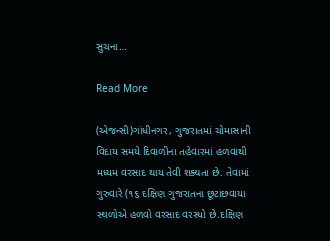સુચના…

Read More

(એજન્સી)ગાંધીનગર, ગુજરાતમાં ચોમાસાની વિદાય સમયે દિવાળીના તહેવારમાં હળવાથી મધ્યમ વરસાદ થાય તેવી શક્યતા છે. તેવામાં ગુરુવારે (૧૬ દક્ષિણ ગુજરાતના છૂટાછવાયા સ્થળોએ હળવો વરસાદ વરસ્યો છે.દક્ષિણ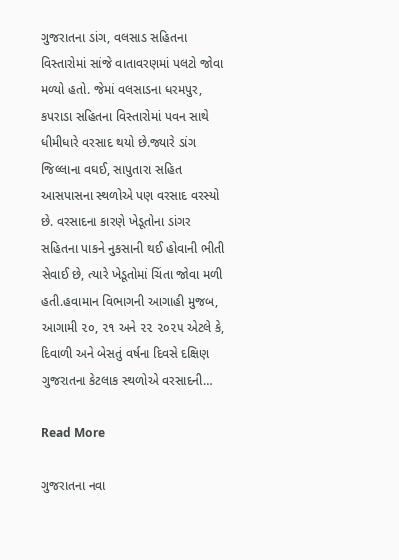ગુજરાતના ડાંગ, વલસાડ સહિતના વિસ્તારોમાં સાંજે વાતાવરણમાં પલટો જોવા મળ્યો હતો. જેમાં વલસાડના ધરમપુર, કપરાડા સહિતના વિસ્તારોમાં પવન સાથે ધીમીધારે વરસાદ થયો છે.જ્યારે ડાંગ જિલ્લાના વઘઈ, સાપુતારા સહિત આસપાસના સ્થળોએ પણ વરસાદ વરસ્યો છે. વરસાદના કારણે ખેડૂતોના ડાંગર સહિતના પાકને નુકસાની થઈ હોવાની ભીતી સેવાઈ છે, ત્યારે ખેડૂતોમાં ચિંતા જોવા મળી હતી.હવામાન વિભાગની આગાહી મુજબ, આગામી ૨૦, ૨૧ અને ૨૨ ૨૦૨૫ એટલે કે, દિવાળી અને બેસતું વર્ષના દિવસે દક્ષિણ ગુજરાતના કેટલાક સ્થળોએ વરસાદની…

Read More

ગુજરાતના નવા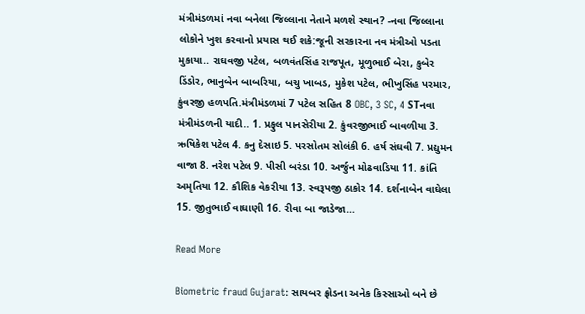મંત્રીમંડળમાં નવા બનેલા જિલ્લાના નેતાને મળશે સ્થાન? -નવા જિલ્લાના લોકોને ખુશ કરવાનો પ્રયાસ થઈ શકે:જૂની સરકારના નવ મંત્રીઓ પડતા મુકાયા.. રાઘવજી પટેલ, બળવંતસિંહ રાજપૂત, મૂળુભાઈ બેરા, કુબેર ડિંડોર, ભાનુબેન બાબરિયા, બચુ ખાબડ, મુકેશ પટેલ, ભીખુસિંહ પરમાર, કુંવરજી હળપતિ.મંત્રીમંડળમાં 7 પટેલ સહિત 8 OBC, 3 SC, 4 STનવા મંત્રીમંડળની યાદી.. 1. પ્રફુલ પાનસેરીયા 2. કુંવરજીભાઈ બાવળીયા 3. ઋષિકેશ પટેલ 4. કનુ દેસાઇ 5. પરસોતમ સોલંકી 6. હર્ષ સંઘવી 7. પ્રદ્યુમન વાજા 8. નરેશ પટેલ 9. પીસી બરંડા 10. અર્જુન મોઢવાડિયા 11. કાંતિ અમૃતિયા 12. કૌશિક વેકરીયા 13. સ્વરૂપજી ઠાકોર 14. દર્શનાબેન વાઘેલા 15. જીતુભાઈ વાઘાણી 16. રીવા બા જાડેજા…

Read More

Biometric fraud Gujarat: સાયબર ફ્રોડના અનેક કિસ્સાઓ બને છે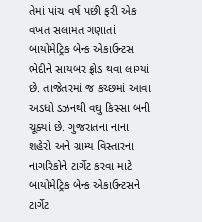તેમાં પાંચ વર્ષ પછી ફરી એક વખત સલામત ગણાતાં બાયોમેટ્રિક બેન્ક એકાઉન્ટસ ભેદીને સાયબર ફ્રોડ થવા લાગ્યાં છે. તાજેતરમાં જ કચ્છમાં આવા અડધો ડઝનથી વઘુ કિસ્સા બની ચૂક્યાં છે. ગુજરાતના નાના શહેરો અને ગ્રામ્ય વિસ્તારના નાગરિકોને ટાર્ગેટ કરવા માટે બાયોમેટ્રિક બેન્ક એકાઉન્ટસને ટાર્ગેટ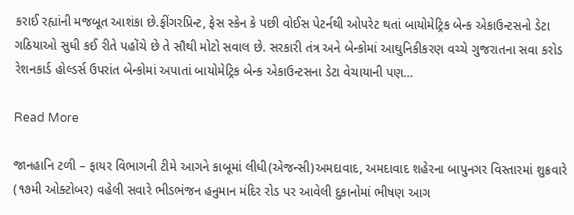કરાઈ રહ્યાંની મજબૂત આશંકા છે.ફીંગરપ્રિન્ટ, ફેસ સ્કેન કે પછી વોઈસ પેટર્નથી ઓપરેટ થતાં બાયોમેટ્રિક બેન્ક એકાઉન્ટસનો ડેટા ગઠિયાઓ સુધી કઈ રીતે પહોંચે છે તે સૌથી મોટો સવાલ છે. સરકારી તંત્ર અને બેન્કોમાં આઘુનિકીકરણ વચ્ચે ગુજરાતના સવા કરોડ રેશનકાર્ડ હોલ્ડર્સ ઉપરાંત બેન્કોમાં અપાતાં બાયોમેટ્રિક બેન્ક એકાઉન્ટસના ડેટા વેચાયાની પણ…

Read More

જાનહાનિ ટળી – ફાયર વિભાગની ટીમે આગને કાબૂમાં લીધી(એજન્સી)અમદાવાદ, અમદાવાદ શહેરના બાપુનગર વિસ્તારમાં શુક્રવારે (૧૭મી ઓક્ટોબર) વહેલી સવારે ભીડભંજન હનુમાન મંદિર રોડ પર આવેલી દુકાનોમાં ભીષણ આગ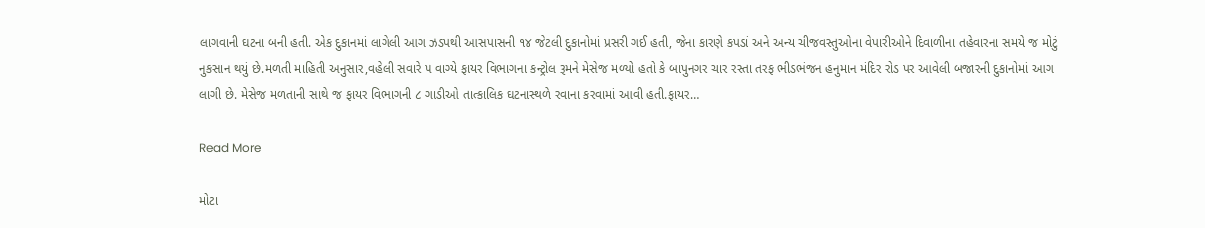લાગવાની ઘટના બની હતી. એક દુકાનમાં લાગેલી આગ ઝડપથી આસપાસની ૧૪ જેટલી દુકાનોમાં પ્રસરી ગઈ હતી, જેના કારણે કપડાં અને અન્ય ચીજવસ્તુઓના વેપારીઓને દિવાળીના તહેવારના સમયે જ મોટું નુકસાન થયું છે.મળતી માહિતી અનુસાર,વહેલી સવારે ૫ વાગ્યે ફાયર વિભાગના કન્ટ્રોલ રૂમને મેસેજ મળ્યો હતો કે બાપુનગર ચાર રસ્તા તરફ ભીડભંજન હનુમાન મંદિર રોડ પર આવેલી બજારની દુકાનોમાં આગ લાગી છે. મેસેજ મળતાની સાથે જ ફાયર વિભાગની ૮ ગાડીઓ તાત્કાલિક ઘટનાસ્થળે રવાના કરવામાં આવી હતી.ફાયર…

Read More

મોટા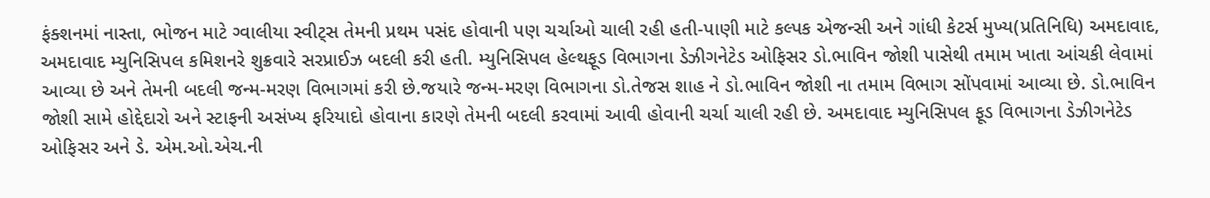ફંક્શનમાં નાસ્તા, ભોજન માટે ગ્વાલીયા સ્વીટ્‌સ તેમની પ્રથમ પસંદ હોવાની પણ ચર્ચાઓ ચાલી રહી હતી-પાણી માટે કલ્પક એજન્સી અને ગાંધી કેટર્સ મુખ્ય(પ્રતિનિધિ) અમદાવાદ, અમદાવાદ મ્યુનિસિપલ કમિશનરે શુક્રવારે સરપ્રાઈઝ બદલી કરી હતી. મ્યુનિસિપલ હેલ્થફૂડ વિભાગના ડેઝીગનેટેડ ઓફિસર ડો.ભાવિન જોશી પાસેથી તમામ ખાતા આંચકી લેવામાં આવ્યા છે અને તેમની બદલી જન્મ-મરણ વિભાગમાં કરી છે.જયારે જન્મ-મરણ વિભાગના ડો.તેજસ શાહ ને ડો.ભાવિન જોશી ના તમામ વિભાગ સોંપવામાં આવ્યા છે. ડો.ભાવિન જોશી સામે હોદ્દેદારો અને સ્ટાફની અસંખ્ય ફરિયાદો હોવાના કારણે તેમની બદલી કરવામાં આવી હોવાની ચર્ચા ચાલી રહી છે. અમદાવાદ મ્યુનિસિપલ ફૂડ વિભાગના ડેઝીગનેટેડ ઓફિસર અને ડે. એમ.ઓ.એચ.ની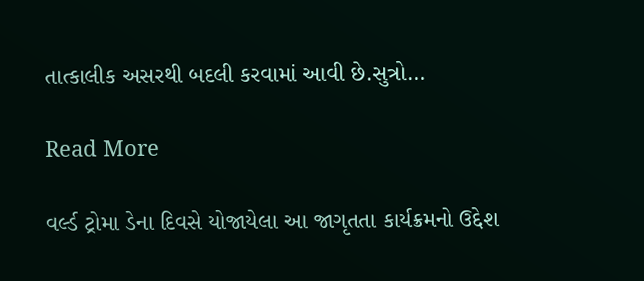તાત્કાલીક અસરથી બદલી કરવામાં આવી છે.સુત્રો…

Read More

વર્લ્ડ ટ્રોમા ડેના દિવસે યોજાયેલા આ જાગૃતતા કાર્યક્રમનો ઉદ્દેશ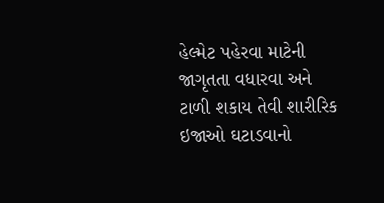હેલ્મેટ પહેરવા માટેની જાગૃતતા વધારવા અને ટાળી શકાય તેવી શારીરિક ઇજાઓ ઘટાડવાનો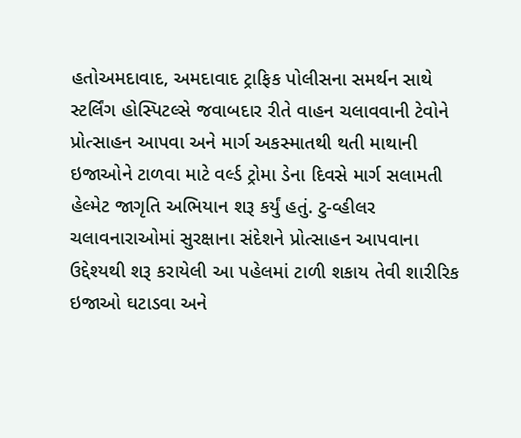હતોઅમદાવાદ, અમદાવાદ ટ્રાફિક પોલીસના સમર્થન સાથે સ્ટર્લિંગ હોસ્પિટલ્સે જવાબદાર રીતે વાહન ચલાવવાની ટેવોને પ્રોત્સાહન આપવા અને માર્ગ અકસ્માતથી થતી માથાની ઇજાઓને ટાળવા માટે વર્લ્ડ ટ્રોમા ડેના દિવસે માર્ગ સલામતી હેલ્મેટ જાગૃતિ અભિયાન શરૂ કર્યું હતું. ટુ-વ્હીલર ચલાવનારાઓમાં સુરક્ષાના સંદેશને પ્રોત્સાહન આપવાના ઉદ્દેશ્યથી શરૂ કરાયેલી આ પહેલમાં ટાળી શકાય તેવી શારીરિક ઇજાઓ ઘટાડવા અને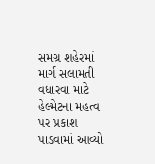સમગ્ર શહેરમાં માર્ગ સલામતી વધારવા માટે હેલ્મેટના મહત્વ પર પ્રકાશ પાડવામાં આવ્યો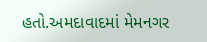હતો.અમદાવાદમાં મેમનગર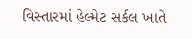વિસ્તારમાં હેલ્મેટ સર્કલ ખાતે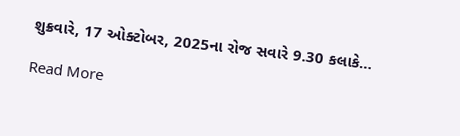શુક્રવારે, 17 ઓક્ટોબર, 2025ના રોજ સવારે 9.30 કલાકે…

Read More